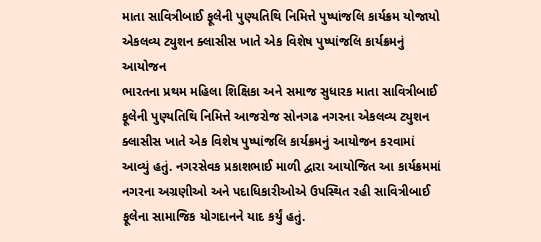માતા સાવિત્રીબાઈ ફૂલેની પુણ્યતિથિ નિમિત્તે પુષ્પાંજલિ કાર્યક્રમ યોજાયો
એકલવ્ય ટ્યુશન ક્લાસીસ ખાતે એક વિશેષ પુષ્પાંજલિ કાર્યક્રમનું આયોજન
ભારતના પ્રથમ મહિલા શિક્ષિકા અને સમાજ સુધારક માતા સાવિત્રીબાઈ ફૂલેની પુણ્યતિથિ નિમિત્તે આજરોજ સોનગઢ નગરના એકલવ્ય ટ્યુશન ક્લાસીસ ખાતે એક વિશેષ પુષ્પાંજલિ કાર્યક્રમનું આયોજન કરવામાં આવ્યું હતું. નગરસેવક પ્રકાશભાઈ માળી દ્વારા આયોજિત આ કાર્યક્રમમાં નગરના અગ્રણીઓ અને પદાધિકારીઓએ ઉપસ્થિત રહી સાવિત્રીબાઈ ફૂલેના સામાજિક યોગદાનને યાદ કર્યું હતું.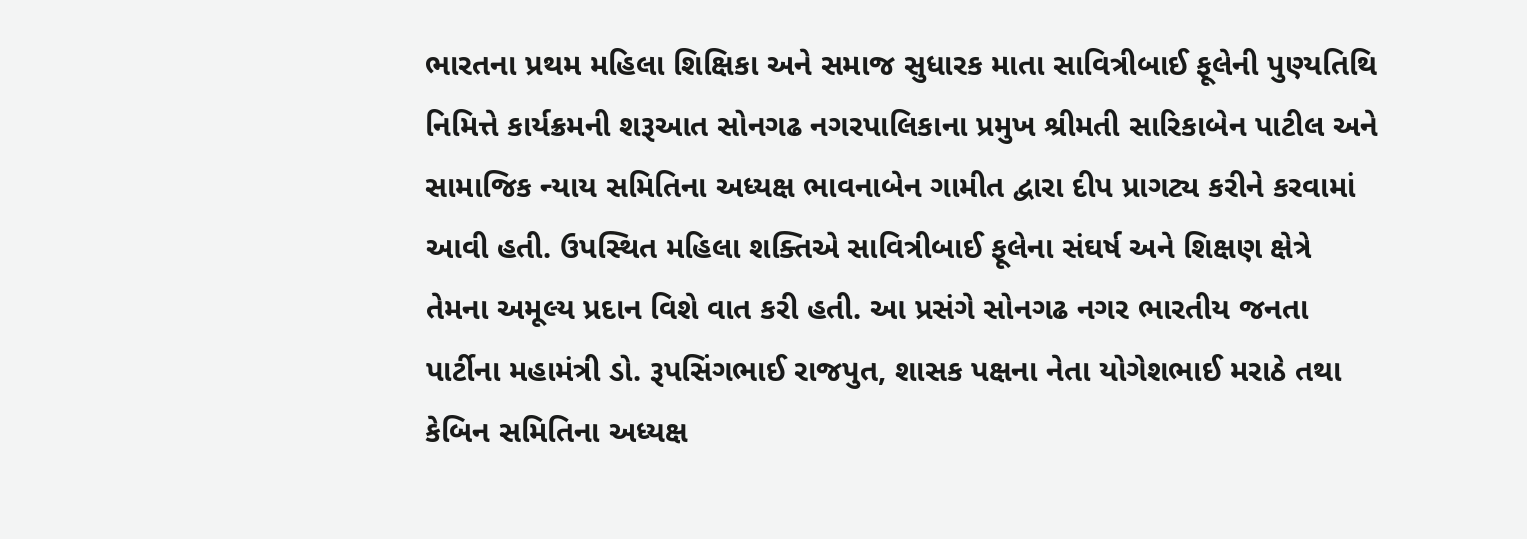ભારતના પ્રથમ મહિલા શિક્ષિકા અને સમાજ સુધારક માતા સાવિત્રીબાઈ ફૂલેની પુણ્યતિથિ નિમિત્તે કાર્યક્રમની શરૂઆત સોનગઢ નગરપાલિકાના પ્રમુખ શ્રીમતી સારિકાબેન પાટીલ અને સામાજિક ન્યાય સમિતિના અધ્યક્ષ ભાવનાબેન ગામીત દ્વારા દીપ પ્રાગટ્ય કરીને કરવામાં આવી હતી. ઉપસ્થિત મહિલા શક્તિએ સાવિત્રીબાઈ ફૂલેના સંઘર્ષ અને શિક્ષણ ક્ષેત્રે તેમના અમૂલ્ય પ્રદાન વિશે વાત કરી હતી. આ પ્રસંગે સોનગઢ નગર ભારતીય જનતા પાર્ટીના મહામંત્રી ડો. રૂપસિંગભાઈ રાજપુત, શાસક પક્ષના નેતા યોગેશભાઈ મરાઠે તથા કેબિન સમિતિના અધ્યક્ષ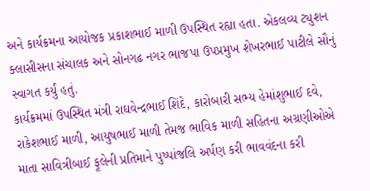અને કાર્યક્રમના આયોજક પ્રકાશભાઈ માળી ઉપસ્થિત રહ્યા હતા. એકલવ્ય ટ્યુશન ક્લાસીસના સંચાલક અને સોનગઢ નગર ભાજપા ઉપપ્રમુખ શેખરભાઈ પાટીલે સૌનું સ્વાગત કર્યું હતું.
કાર્યક્રમમાં ઉપસ્થિત મંત્રી રાઘવેન્દ્રભાઈ શિંદે, કારોબારી સભ્ય હેમાંશુભાઈ દવે, રાકેશભાઈ માળી, આયુષભાઈ માળી તેમજ ભાવિક માળી સહિતના અગ્રણીઓએ માતા સાવિત્રીબાઈ ફૂલેની પ્રતિમાને પુષ્પાંજલિ અર્પણ કરી ભાવવંદના કરી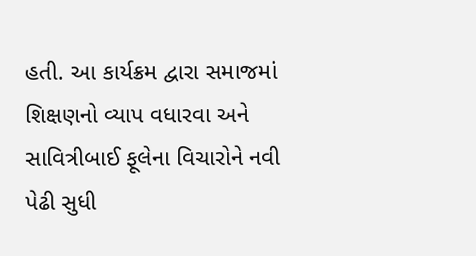હતી. આ કાર્યક્રમ દ્વારા સમાજમાં શિક્ષણનો વ્યાપ વધારવા અને સાવિત્રીબાઈ ફૂલેના વિચારોને નવી પેઢી સુધી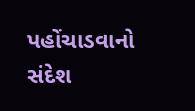પહોંચાડવાનો સંદેશ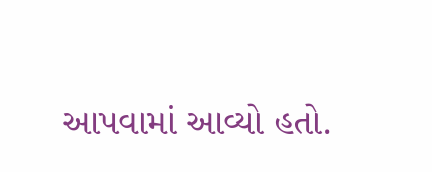આપવામાં આવ્યો હતો.